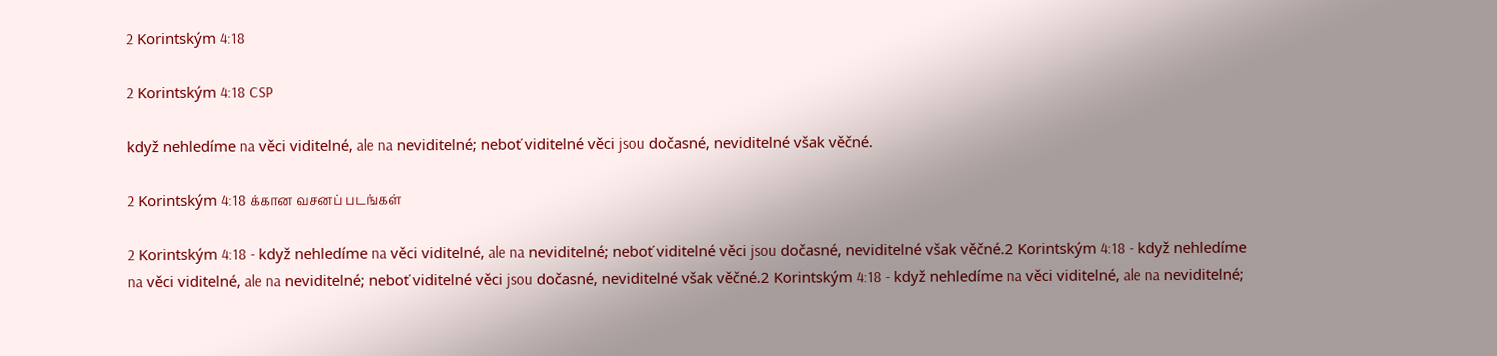2 Korintským 4:18

2 Korintským 4:18 CSP

když nehledíme na věci viditelné, ale na neviditelné; neboť viditelné věci jsou dočasné, neviditelné však věčné.

2 Korintským 4:18 க்கான வசனப் படங்கள்

2 Korintským 4:18 - když nehledíme na věci viditelné, ale na neviditelné; neboť viditelné věci jsou dočasné, neviditelné však věčné.2 Korintským 4:18 - když nehledíme na věci viditelné, ale na neviditelné; neboť viditelné věci jsou dočasné, neviditelné však věčné.2 Korintským 4:18 - když nehledíme na věci viditelné, ale na neviditelné;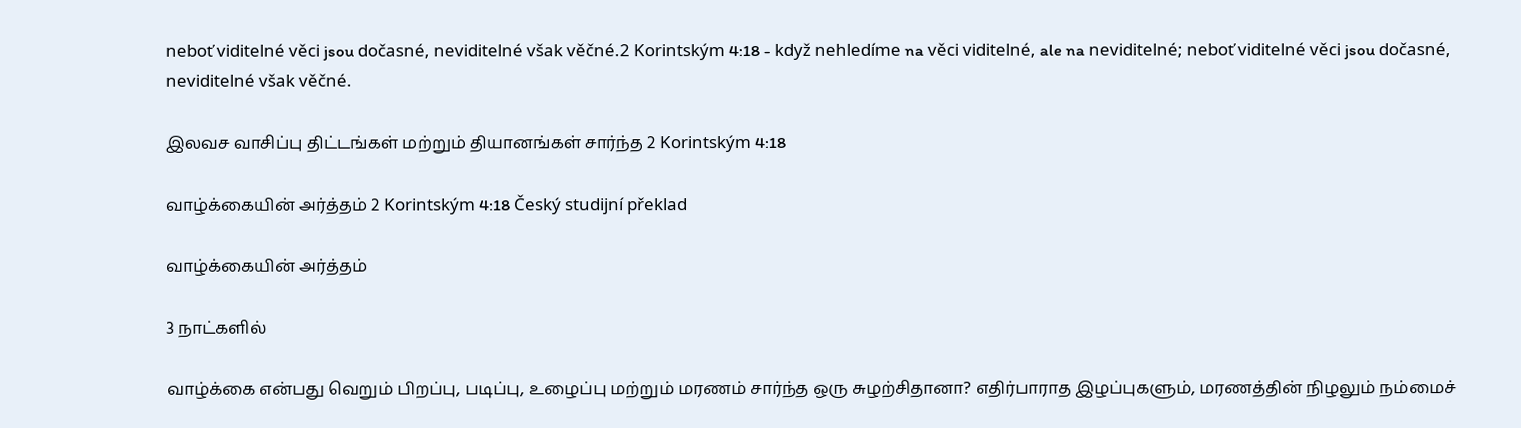neboť viditelné věci jsou dočasné, neviditelné však věčné.2 Korintským 4:18 - když nehledíme na věci viditelné, ale na neviditelné; neboť viditelné věci jsou dočasné, neviditelné však věčné.

இலவச வாசிப்பு திட்டங்கள் மற்றும் தியானங்கள் சார்ந்த 2 Korintským 4:18

வாழ்க்கையின் அர்த்தம் 2 Korintským 4:18 Český studijní překlad

வாழ்க்கையின் அர்த்தம்

3 நாட்களில்

வாழ்க்கை என்பது வெறும் பிறப்பு, படிப்பு, உழைப்பு மற்றும் மரணம் சார்ந்த ஒரு சுழற்சிதானா? எதிர்பாராத இழப்புகளும், மரணத்தின் நிழலும் நம்மைச்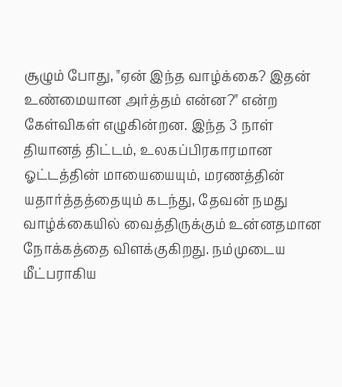சூழும் போது, "ஏன் இந்த வாழ்க்கை? இதன் உண்மையான அர்த்தம் என்ன?" என்ற கேள்விகள் எழுகின்றன. இந்த 3 நாள் தியானத் திட்டம், உலகப்பிரகாரமான ஓட்டத்தின் மாயையையும், மரணத்தின் யதார்த்தத்தையும் கடந்து, தேவன் நமது வாழ்க்கையில் வைத்திருக்கும் உன்னதமான நோக்கத்தை விளக்குகிறது. நம்முடைய மீட்பராகிய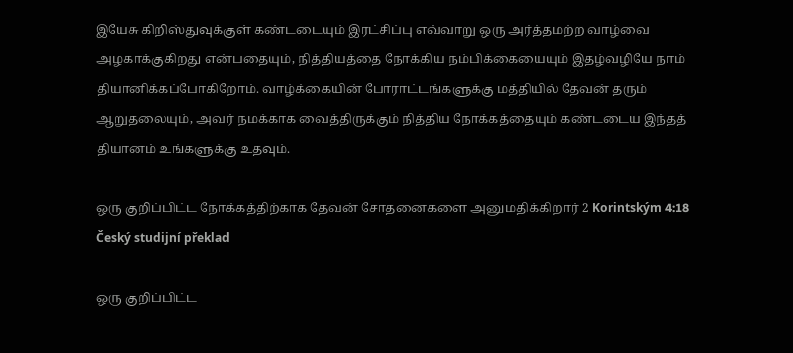இயேசு கிறிஸ்துவுக்குள் கண்டடையும் இரட்சிப்பு எவ்வாறு ஒரு அர்த்தமற்ற வாழ்வை அழகாக்குகிறது என்பதையும், நித்தியத்தை நோக்கிய நம்பிக்கையையும் இதழ்வழியே நாம் தியானிக்கப்போகிறோம். வாழ்க்கையின் போராட்டங்களுக்கு மத்தியில் தேவன் தரும் ஆறுதலையும், அவர் நமக்காக வைத்திருக்கும் நித்திய நோக்கத்தையும் கண்டடைய இந்தத் தியானம் உங்களுக்கு உதவும்.

ஒரு குறிப்பிட்ட நோக்கத்திற்காக தேவன் சோதனைகளை அனுமதிக்கிறார் 2 Korintským 4:18 Český studijní překlad

ஒரு குறிப்பிட்ட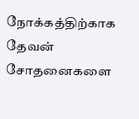நோக்கத்திற்காக தேவன் சோதனைகளை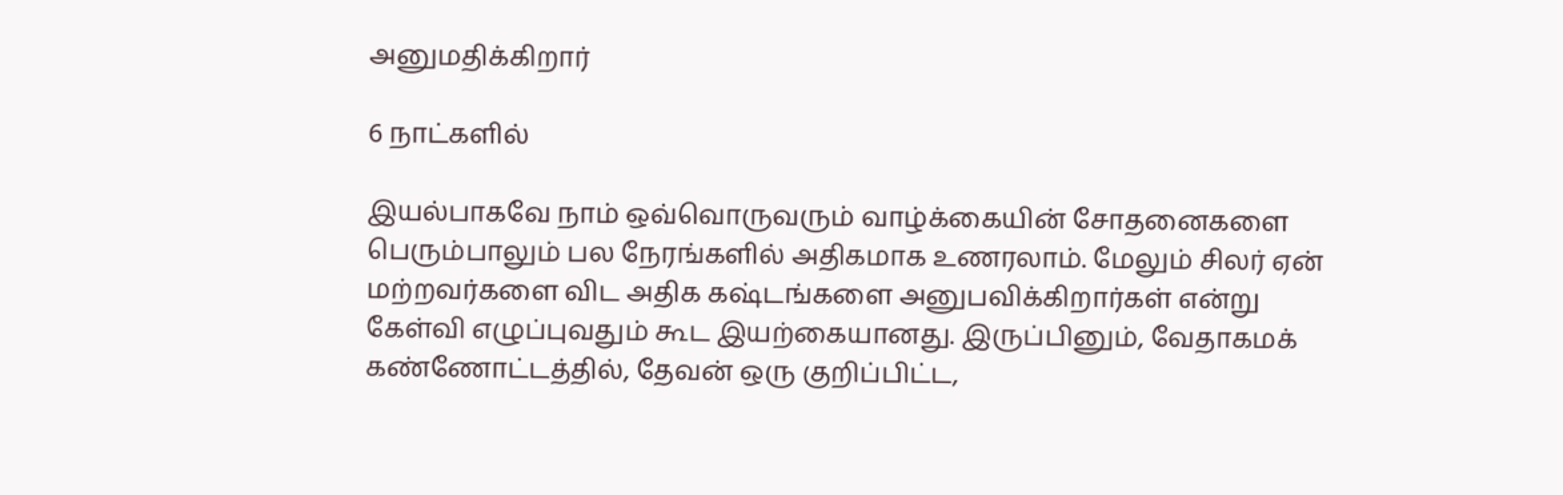அனுமதிக்கிறார்

6 நாட்களில்

இயல்பாகவே நாம் ஒவ்வொருவரும் வாழ்க்கையின் சோதனைகளை பெரும்பாலும் பல நேரங்களில் அதிகமாக உணரலாம். மேலும் சிலர் ஏன் மற்றவர்களை விட அதிக கஷ்டங்களை அனுபவிக்கிறார்கள் என்று கேள்வி எழுப்புவதும் கூட இயற்கையானது. இருப்பினும், வேதாகமக் கண்ணோட்டத்தில், தேவன் ஒரு குறிப்பிட்ட,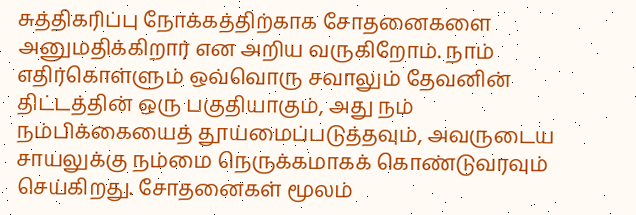சுத்திகரிப்பு நோக்கத்திற்காக சோதனைகளை அனுமதிக்கிறார் என அறிய வருகிறோம். நாம் எதிர்கொள்ளும் ஒவ்வொரு சவாலும் தேவனின் திட்டத்தின் ஒரு பகுதியாகும், அது நம் நம்பிக்கையைத் தூய்மைப்படுத்தவும், அவருடைய சாயலுக்கு நம்மை நெருக்கமாகக் கொண்டுவரவும் செய்கிறது. சோதனைகள் மூலம்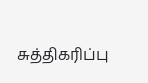சுத்திகரிப்பு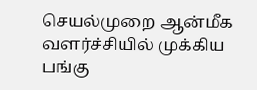செயல்முறை ஆன்மீக வளர்ச்சியில் முக்கிய பங்கு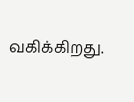வகிக்கிறது.